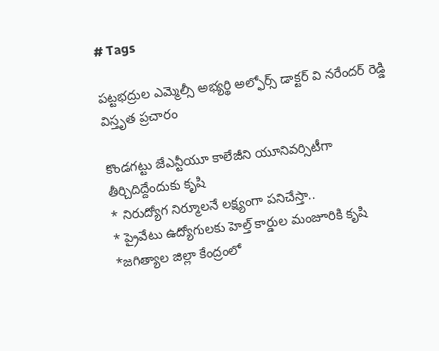# Tags

పట్టభద్రుల ఎమ్మెల్సీ అభ్యర్థి అల్ఫోర్స్ డాక్టర్ వి నరేందర్ రెడ్డి విస్తృత ప్రచారం

కొండగట్టు జేఎన్టీయూ కాలేజీని యూనివర్సిటీగా తీర్చిదిద్దేందుకు కృషి
* నిరుద్యోగ నిర్మూలనే లక్ష్యంగా పనిచేస్తా..
* ప్రైవేటు ఉద్యోగులకు హెల్త్ కార్డుల మంజూరికి కృషి
*జగిత్యాల జిల్లా కేంద్రంలో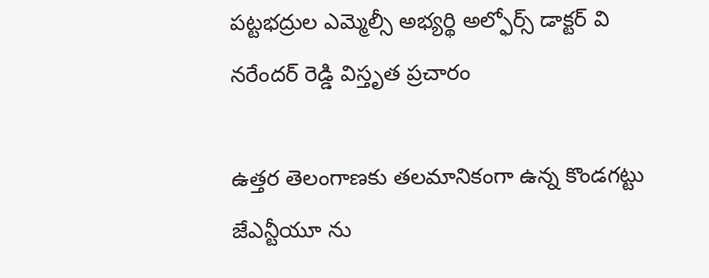పట్టభద్రుల ఎమ్మెల్సీ అభ్యర్థి అల్ఫోర్స్ డాక్టర్ వి నరేందర్ రెడ్డి విస్తృత ప్రచారం

ఉత్తర తెలంగాణకు తలమానికంగా ఉన్న కొండగట్టు జేఎన్టీయూ ను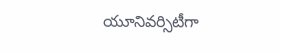యూనివర్సిటీగా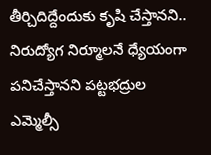తీర్చిదిద్దేందుకు కృషి చేస్తానని.. నిరుద్యోగ నిర్మూలనే ధ్యేయంగా పనిచేస్తానని పట్టభద్రుల ఎమ్మెల్సీ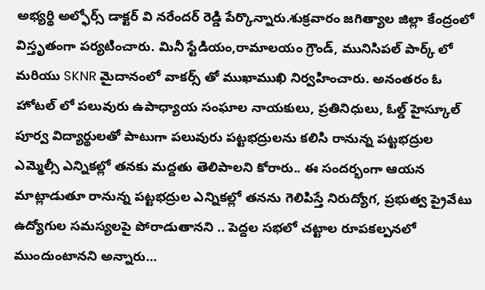అభ్యర్థి అల్ఫోర్స్ డాక్టర్ వి నరేందర్ రెడ్డి పేర్కొన్నారు.శుక్రవారం జగిత్యాల జిల్లా కేంద్రంలో విస్తృతంగా పర్యటించారు. మినీ స్టేడియం,రామాలయం గ్రౌండ్, మునిసిపల్ పార్క్ లో మరియు SKNR మైదానంలో వాకర్స్ తో ముఖాముఖి నిర్వహించారు. అనంతరం ఓ హోటల్ లో పలువురు ఉపాధ్యాయ సంఘాల నాయకులు, ప్రతినిధులు, ఓల్డ్ హైస్కూల్ పూర్వ విద్యార్థులతో పాటుగా పలువురు పట్టభద్రులను కలిసి రానున్న పట్టభద్రుల ఎమ్మెల్సీ ఎన్నికల్లో తనకు మద్దతు తెలిపాలని కోరారు.. ఈ సందర్భంగా ఆయన మాట్లాడుతూ రానున్న పట్టభద్రుల ఎన్నికల్లో తనను గెలిపిస్తే నిరుద్యోగ, ప్రభుత్వ ప్రైవేటు ఉద్యోగుల సమస్యలపై పోరాడుతానని .. పెద్దల సభలో చట్టాల రూపకల్పనలో ముందుంటానని అన్నారు…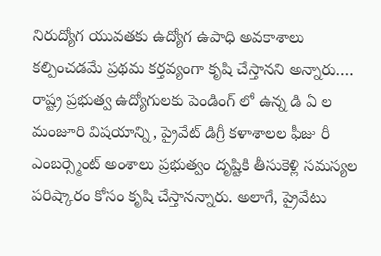నిరుద్యోగ యువతకు ఉద్యోగ ఉపాధి అవకాశాలు కల్పించడమే ప్రథమ కర్తవ్యంగా కృషి చేస్తానని అన్నారు…. రాష్ట్ర ప్రభుత్వ ఉద్యోగులకు పెండింగ్ లో ఉన్న డి ఏ ల మంజూరి విషయాన్ని, ప్రైవేట్ డిగ్రీ కళాశాలల ఫీజు రీ ఎంబర్స్మెంట్ అంశాలు ప్రభుత్వం దృష్టికి తీసుకెళ్లి సమస్యల పరిష్కారం కోసం కృషి చేస్తానన్నారు. అలాగే, ప్రైవేటు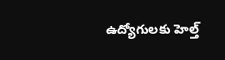ఉద్యోగులకు హెల్త్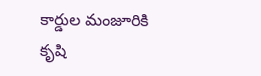కార్డుల మంజూరికి కృషి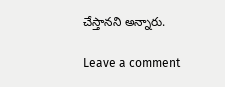చేస్తానని అన్నారు.

Leave a comment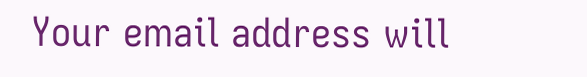Your email address will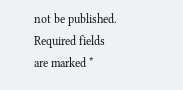not be published. Required fields are marked *